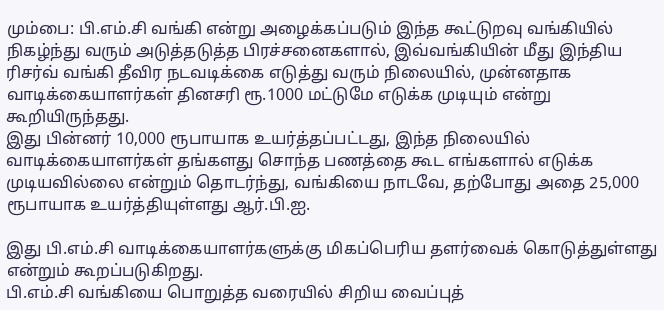மும்பை: பி.எம்.சி வங்கி என்று அழைக்கப்படும் இந்த கூட்டுறவு வங்கியில் நிகழ்ந்து வரும் அடுத்தடுத்த பிரச்சனைகளால், இவ்வங்கியின் மீது இந்திய ரிசர்வ் வங்கி தீவிர நடவடிக்கை எடுத்து வரும் நிலையில், முன்னதாக வாடிக்கையாளர்கள் தினசரி ரூ.1000 மட்டுமே எடுக்க முடியும் என்று கூறியிருந்தது.
இது பின்னர் 10,000 ரூபாயாக உயர்த்தப்பட்டது, இந்த நிலையில் வாடிக்கையாளர்கள் தங்களது சொந்த பணத்தை கூட எங்களால் எடுக்க முடியவில்லை என்றும் தொடர்ந்து, வங்கியை நாடவே, தற்போது அதை 25,000 ரூபாயாக உயர்த்தியுள்ளது ஆர்.பி.ஐ.

இது பி.எம்.சி வாடிக்கையாளர்களுக்கு மிகப்பெரிய தளர்வைக் கொடுத்துள்ளது என்றும் கூறப்படுகிறது.
பி.எம்.சி வங்கியை பொறுத்த வரையில் சிறிய வைப்புத்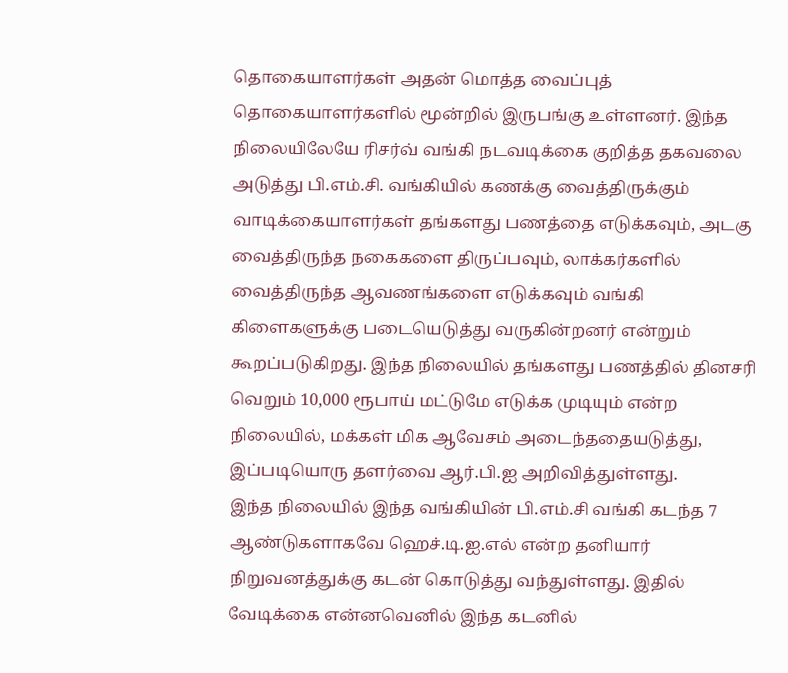தொகையாளர்கள் அதன் மொத்த வைப்புத் தொகையாளர்களில் மூன்றில் இருபங்கு உள்ளனர். இந்த நிலையிலேயே ரிசர்வ் வங்கி நடவடிக்கை குறித்த தகவலை அடுத்து பி.எம்.சி. வங்கியில் கணக்கு வைத்திருக்கும் வாடிக்கையாளர்கள் தங்களது பணத்தை எடுக்கவும், அடகு வைத்திருந்த நகைகளை திருப்பவும், லாக்கர்களில் வைத்திருந்த ஆவணங்களை எடுக்கவும் வங்கி கிளைகளுக்கு படையெடுத்து வருகின்றனர் என்றும் கூறப்படுகிறது. இந்த நிலையில் தங்களது பணத்தில் தினசரி வெறும் 10,000 ரூபாய் மட்டுமே எடுக்க முடியும் என்ற நிலையில், மக்கள் மிக ஆவேசம் அடைந்ததையடுத்து, இப்படியொரு தளர்வை ஆர்.பி.ஐ அறிவித்துள்ளது.
இந்த நிலையில் இந்த வங்கியின் பி.எம்.சி வங்கி கடந்த 7 ஆண்டுகளாகவே ஹெச்.டி.ஐ.எல் என்ற தனியார் நிறுவனத்துக்கு கடன் கொடுத்து வந்துள்ளது. இதில் வேடிக்கை என்னவெனில் இந்த கடனில்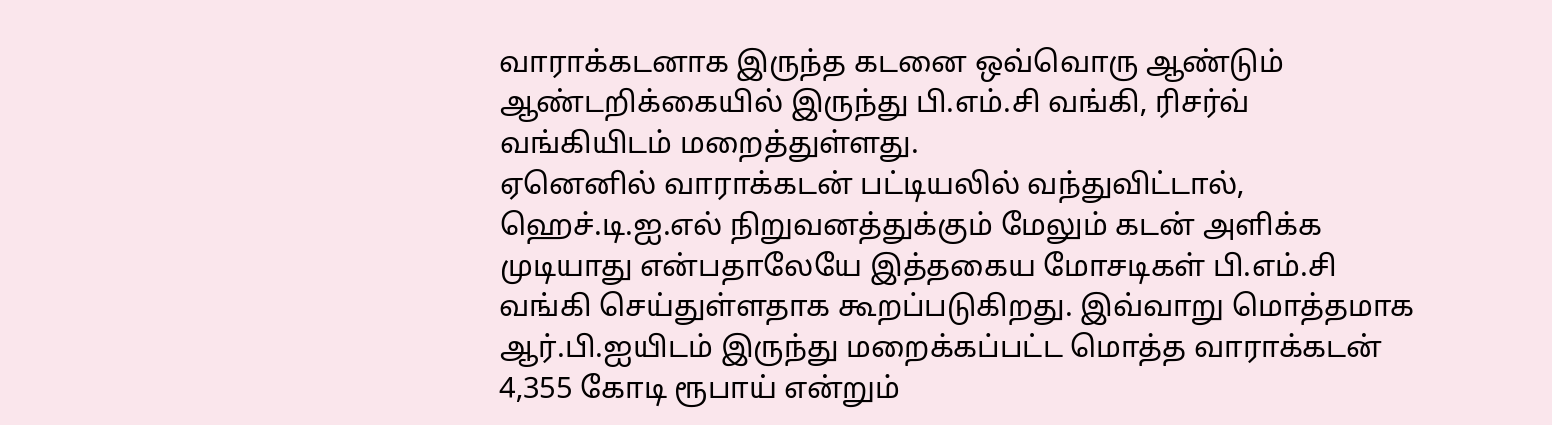வாராக்கடனாக இருந்த கடனை ஒவ்வொரு ஆண்டும் ஆண்டறிக்கையில் இருந்து பி.எம்.சி வங்கி, ரிசர்வ் வங்கியிடம் மறைத்துள்ளது.
ஏனெனில் வாராக்கடன் பட்டியலில் வந்துவிட்டால், ஹெச்.டி.ஐ.எல் நிறுவனத்துக்கும் மேலும் கடன் அளிக்க முடியாது என்பதாலேயே இத்தகைய மோசடிகள் பி.எம்.சி வங்கி செய்துள்ளதாக கூறப்படுகிறது. இவ்வாறு மொத்தமாக ஆர்.பி.ஐயிடம் இருந்து மறைக்கப்பட்ட மொத்த வாராக்கடன் 4,355 கோடி ரூபாய் என்றும்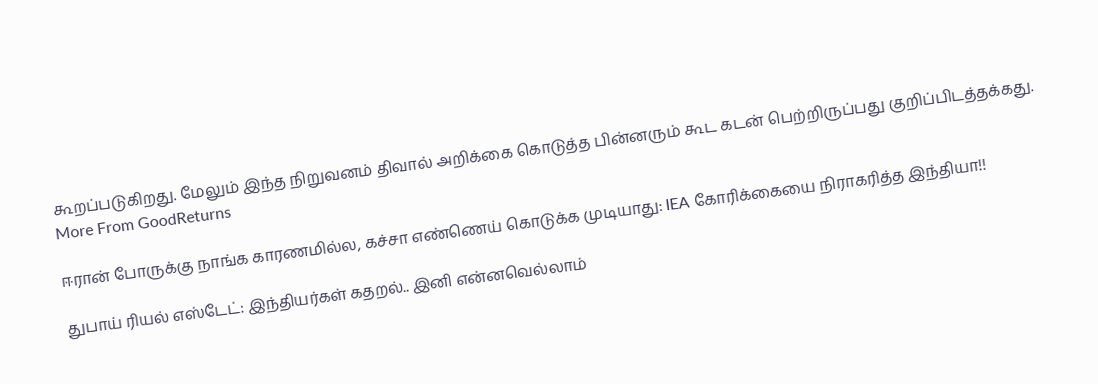கூறப்படுகிறது. மேலும் இந்த நிறுவனம் திவால் அறிக்கை கொடுத்த பின்னரும் கூட கடன் பெற்றிருப்பது குறிப்பிடத்தக்கது.
More From GoodReturns

ஈரான் போருக்கு நாங்க காரணமில்ல, கச்சா எண்ணெய் கொடுக்க முடியாது: IEA கோரிக்கையை நிராகரித்த இந்தியா!!

துபாய் ரியல் எஸ்டேட்: இந்தியர்கள் கதறல்.. இனி என்னவெல்லாம்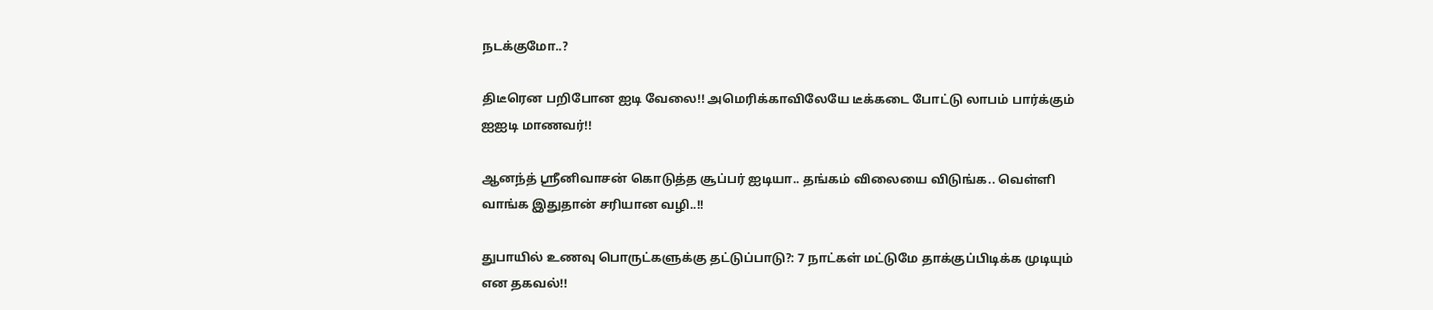நடக்குமோ..?

திடீரென பறிபோன ஐடி வேலை!! அமெரிக்காவிலேயே டீக்கடை போட்டு லாபம் பார்க்கும் ஐஐடி மாணவர்!!

ஆனந்த் ஸ்ரீனிவாசன் கொடுத்த சூப்பர் ஐடியா.. தங்கம் விலையை விடுங்க.. வெள்ளி வாங்க இதுதான் சரியான வழி..!!

துபாயில் உணவு பொருட்களுக்கு தட்டுப்பாடு?: 7 நாட்கள் மட்டுமே தாக்குப்பிடிக்க முடியும் என தகவல்!!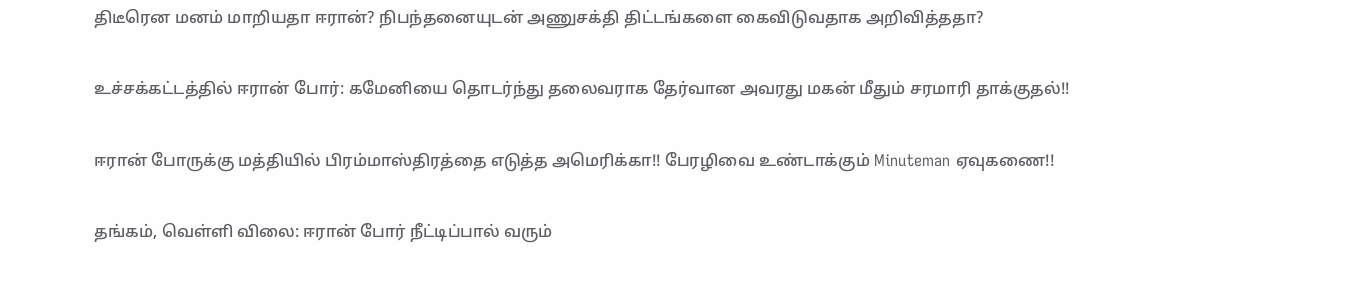திடீரென மனம் மாறியதா ஈரான்? நிபந்தனையுடன் அணுசக்தி திட்டங்களை கைவிடுவதாக அறிவித்ததா?

உச்சக்கட்டத்தில் ஈரான் போர்: கமேனியை தொடர்ந்து தலைவராக தேர்வான அவரது மகன் மீதும் சரமாரி தாக்குதல்!!

ஈரான் போருக்கு மத்தியில் பிரம்மாஸ்திரத்தை எடுத்த அமெரிக்கா!! பேரழிவை உண்டாக்கும் Minuteman ஏவுகணை!!

தங்கம், வெள்ளி விலை: ஈரான் போர் நீட்டிப்பால் வரும்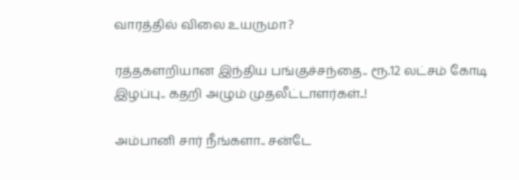வாரத்தில் விலை உயருமா?

ரத்தகளறியான இந்திய பங்குச்சந்தை.. ரூ.12 லட்சம் கோடி இழப்பு.. கதறி அழும் முதலீட்டாளர்கள்..!

அம்பானி சார் நீங்களா.. சன்டே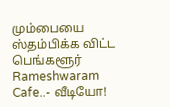மும்பையை ஸ்தம்பிக்க விட்ட பெங்களூர் Rameshwaram Cafe..- வீடியோ!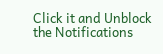Click it and Unblock the Notifications